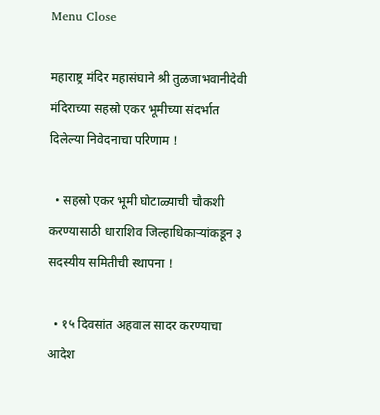Menu Close

महाराष्ट्र मंदिर महासंघाने श्री तुळजाभवानीदेवी मंदिराच्या सहस्रो एकर भूमीच्या संदर्भात दिलेल्या निवेदनाचा परिणाम !

  • सहस्रो एकर भूमी घोटाळ्याची चौकशी करण्यासाठी धाराशिव जिल्हाधिकार्‍यांकडून ३ सदस्यीय समितीची स्थापना !

  • १५ दिवसांत अहवाल सादर करण्याचा आदेश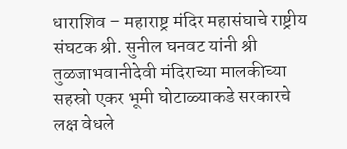धाराशिव – महाराष्ट्र मंदिर महासंघाचे राष्ट्रीय संघटक श्री. सुनील घनवट यांनी श्री तुळजाभवानीदेवी मंदिराच्या मालकीच्या सहस्रो एकर भूमी घोटाळ्याकडे सरकारचे लक्ष वेधले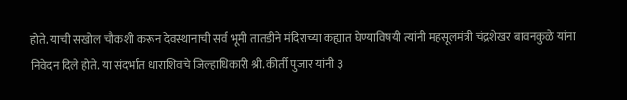होते. याची सखोल चौकशी करून देवस्थानाची सर्व भूमी तातडीने मंदिराच्या कह्यात घेण्याविषयी त्यांनी महसूलमंत्री चंद्रशेखर बावनकुळे यांना निवेदन दिले होते. या संदर्भात धाराशिवचे जिल्हाधिकारी श्री. कीर्ती पुजार यांनी ३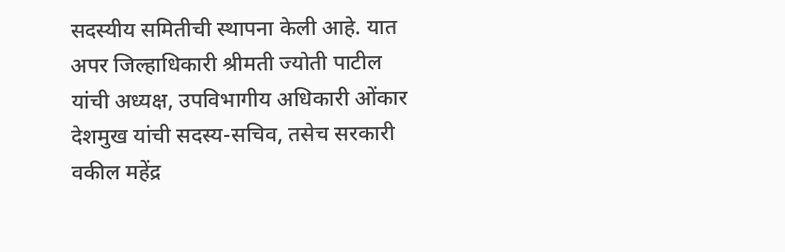सदस्यीय समितीची स्थापना केली आहे. यात अपर जिल्हाधिकारी श्रीमती ज्योती पाटील यांची अध्यक्ष, उपविभागीय अधिकारी ओंकार देशमुख यांची सदस्य-सचिव, तसेच सरकारी वकील महेंद्र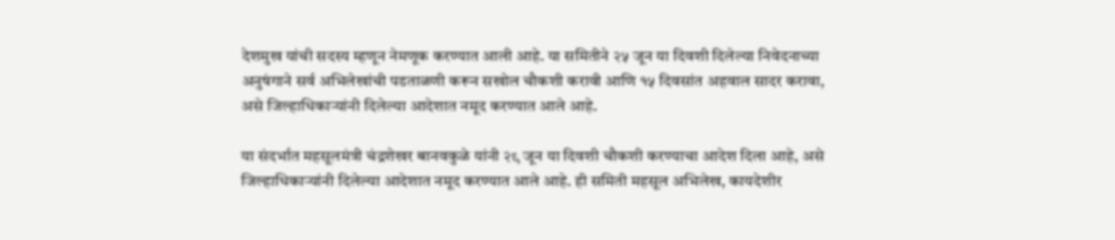देशमुख यांची सदस्य म्हणून नेमणूक करण्यात आली आहे. या समितीने २५ जून या दिवशी दिलेल्या निवेदनाच्या अनुषंगाने सर्व अभिलेखांची पडताळणी करून सखोल चौकशी करावी आणि १५ दिवसांत अहवाल सादर करावा, असे जिल्हाधिकार्‍यांनी दिलेल्या आदेशात नमूद करण्यात आले आहे.

या संदर्भात महसूलमंत्री चंद्रशेखर बानवकुळे यांनी २९ जून या दिवशी चौकशी करण्याचा आदेश दिला आहे, असे जिल्हाधिकार्‍यांनी दिलेल्या आदेशात नमूद करण्यात आले आहे. ही समिती महसूल अभिलेख, कायदेशीर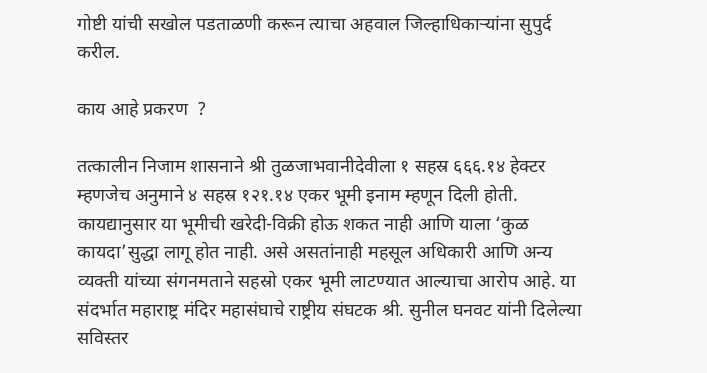गोष्टी यांची सखोल पडताळणी करून त्याचा अहवाल जिल्हाधिकार्‍यांना सुपुर्द करील.

काय आहे प्रकरण  ?

तत्कालीन निजाम शासनाने श्री तुळजाभवानीदेवीला १ सहस्र ६६६.१४ हेक्टर म्हणजेच अनुमाने ४ सहस्र १२१.१४ एकर भूमी इनाम म्हणून दिली होती. कायद्यानुसार या भूमीची खरेदी-विक्री होऊ शकत नाही आणि याला ‘कुळ कायदा’सुद्धा लागू होत नाही. असे असतांनाही महसूल अधिकारी आणि अन्य व्यक्ती यांच्या संगनमताने सहस्रो एकर भूमी लाटण्यात आल्याचा आरोप आहे. या संदर्भात महाराष्ट्र मंदिर महासंघाचे राष्ट्रीय संघटक श्री. सुनील घनवट यांनी दिलेल्या सविस्तर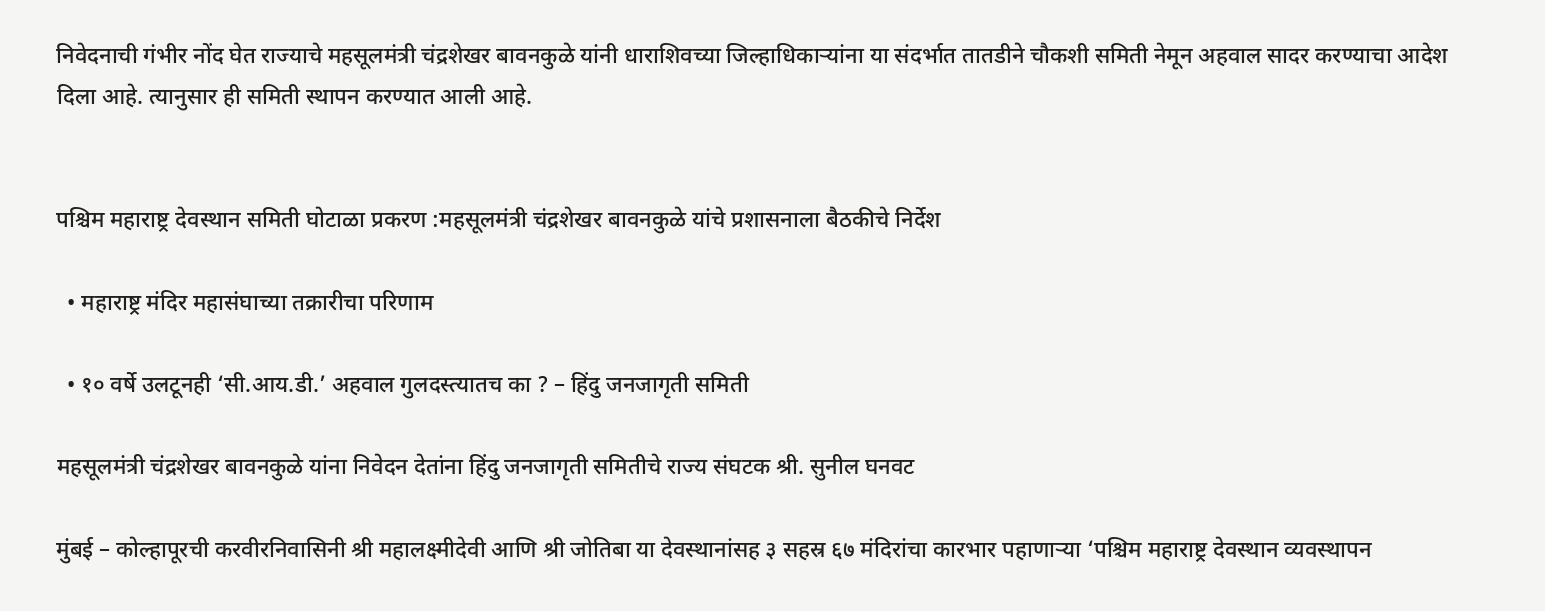निवेदनाची गंभीर नोंद घेत राज्याचे महसूलमंत्री चंद्रशेखर बावनकुळे यांनी धाराशिवच्या जिल्हाधिकार्‍यांना या संदर्भात तातडीने चौकशी समिती नेमून अहवाल सादर करण्याचा आदेश दिला आहे. त्यानुसार ही समिती स्थापन करण्यात आली आहे.


पश्चिम महाराष्ट्र देवस्थान समिती घोटाळा प्रकरण :महसूलमंत्री चंद्रशेखर बावनकुळे यांचे प्रशासनाला बैठकीचे निर्देश

  • महाराष्ट्र मंदिर महासंघाच्या तक्रारीचा परिणाम

  • १० वर्षे उलटूनही ‘सी.आय.डी.’ अहवाल गुलदस्त्यातच का ? – हिंदु जनजागृती समिती

महसूलमंत्री चंद्रशेखर बावनकुळे यांना निवेदन देतांना हिंदु जनजागृती समितीचे राज्य संघटक श्री. सुनील घनवट

मुंबई – कोल्हापूरची करवीरनिवासिनी श्री महालक्ष्मीदेवी आणि श्री जोतिबा या देवस्थानांसह ३ सहस्र ६७ मंदिरांचा कारभार पहाणार्‍या ‘पश्चिम महाराष्ट्र देवस्थान व्यवस्थापन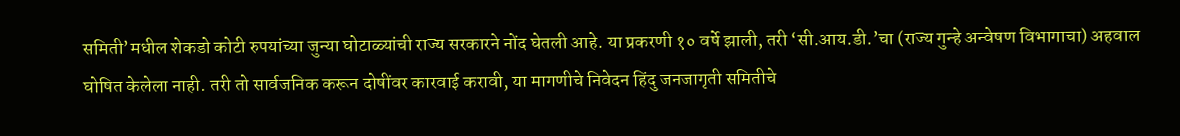समिती’मधील शेकडो कोटी रुपयांच्या जुन्या घोटाळ्यांची राज्य सरकारने नोंद घेतली आहे. या प्रकरणी १० वर्षे झाली, तरी ‘सी.आय.डी.’चा (राज्य गुन्हे अन्वेषण विभागाचा) अहवाल घोषित केलेला नाही. तरी तो सार्वजनिक करून दोषींवर कारवाई करावी, या मागणीचे निवेदन हिंदु जनजागृती समितीचे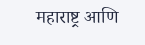महाराष्ट्र आणि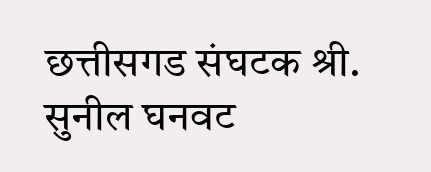छत्तीसगड संघटक श्री. सुनील घनवट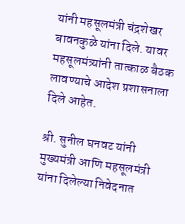यांनी महसूलमंत्री चंद्रशेखर बावनकुळे यांना दिले. यावर महसूलमंत्र्यांनी तात्काळ बैठक लावण्याचे आदेश प्रशासनाला दिले आहेत.

श्री. सुनील घनवट यांनी मुख्यमंत्री आणि महसूलमंत्री यांना दिलेल्या निवेदनात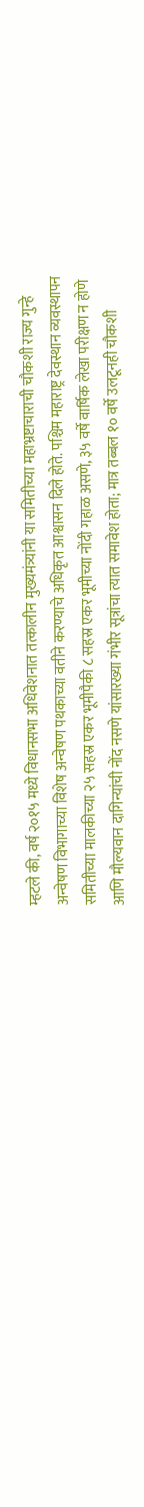म्हटले की, वर्ष २०१५ मध्ये विधानसभा अधिवेशनात तत्कालीन मुख्यमंत्र्यांनी या समितीच्या महाभ्रष्टाचाराची चौकशी राज्य गुन्हे अन्वेषण विभागाच्या विशेष अन्वेषण पथकाच्या वतीने करण्याचे अधिकृत आश्वासन दिले होते. पश्चिम महाराष्ट्र देवस्थान व्यवस्थापन समितीच्या मालकीच्या २५ सहस्र एकर भूमीपैकी ८ सहस्र एकर भूमीच्या नोंदी गहाळ असणे, ३५ वर्षे वार्षिक लेखा परीक्षण न होणे आणि मौल्यवान दागिन्यांची नोंद नसणे यांसारख्या गंभीर सूत्रांचा त्यात समावेश होता; मात्र तब्बल १० वर्षे उलटूनही चौकशी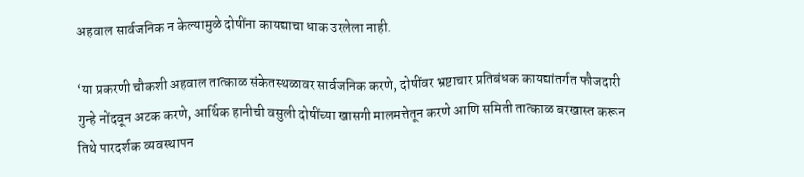अहवाल सार्वजनिक न केल्यामुळे दोषींना कायद्याचा धाक उरलेला नाही.

‘या प्रकरणी चौकशी अहवाल तात्काळ संकेतस्थळावर सार्वजनिक करणे, दोषींवर भ्रष्टाचार प्रतिबंधक कायद्यांतर्गत फौजदारी गुन्हे नोंदवून अटक करणे, आर्थिक हानीची वसुली दोषींच्या खासगी मालमत्तेतून करणे आणि समिती तात्काळ बरखास्त करून तिथे पारदर्शक व्यवस्थापन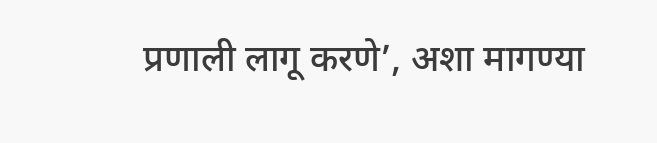प्रणाली लागू करणे’, अशा मागण्या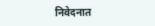निवेदनात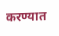करण्यात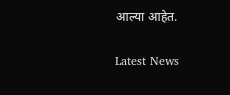आल्या आहेत.

Latest News